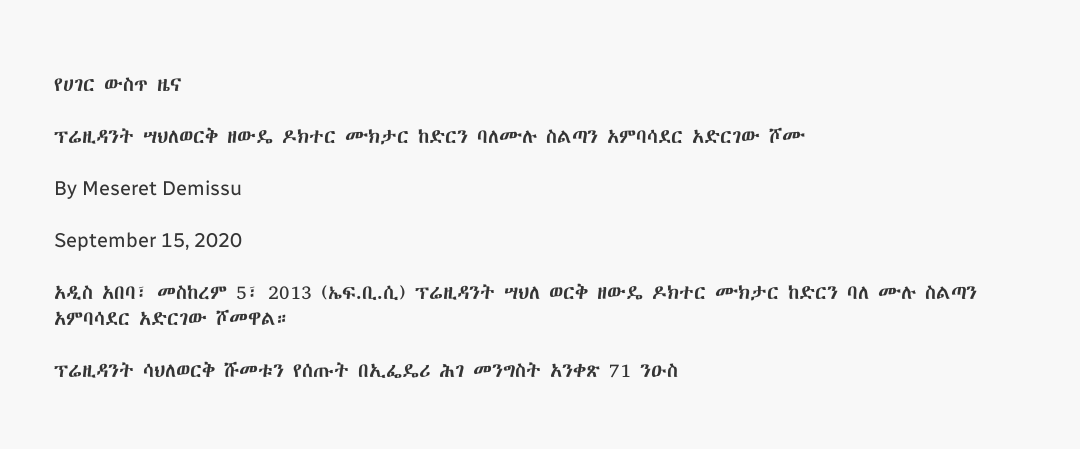የሀገር ውስጥ ዜና

ፕሬዚዳንት ሣህለወርቅ ዘውዴ ዶክተር ሙክታር ከድርን ባለሙሉ ስልጣን አምባሳደር አድርገው ሾሙ

By Meseret Demissu

September 15, 2020

አዲስ አበባ፣ መስከረም 5፣ 2013 (ኤፍ.ቢ.ሲ) ፕሬዚዳንት ሣህለ ወርቅ ዘውዴ ዶክተር ሙክታር ከድርን ባለ ሙሉ ስልጣን አምባሳደር አድርገው ሾመዋል።

ፕሬዚዳንት ሳህለወርቅ ሹመቱን የሰጡት በኢፌዴሪ ሕገ መንግስት አንቀጽ 71 ንዑስ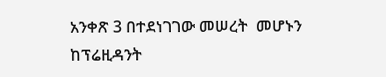አንቀጽ 3 በተደነገገው መሠረት  መሆኑን ከፕሬዚዳንት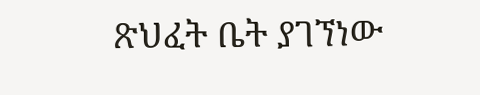ጽህፈት ቤት ያገኘነው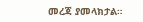መረጃ ያመላክታል።